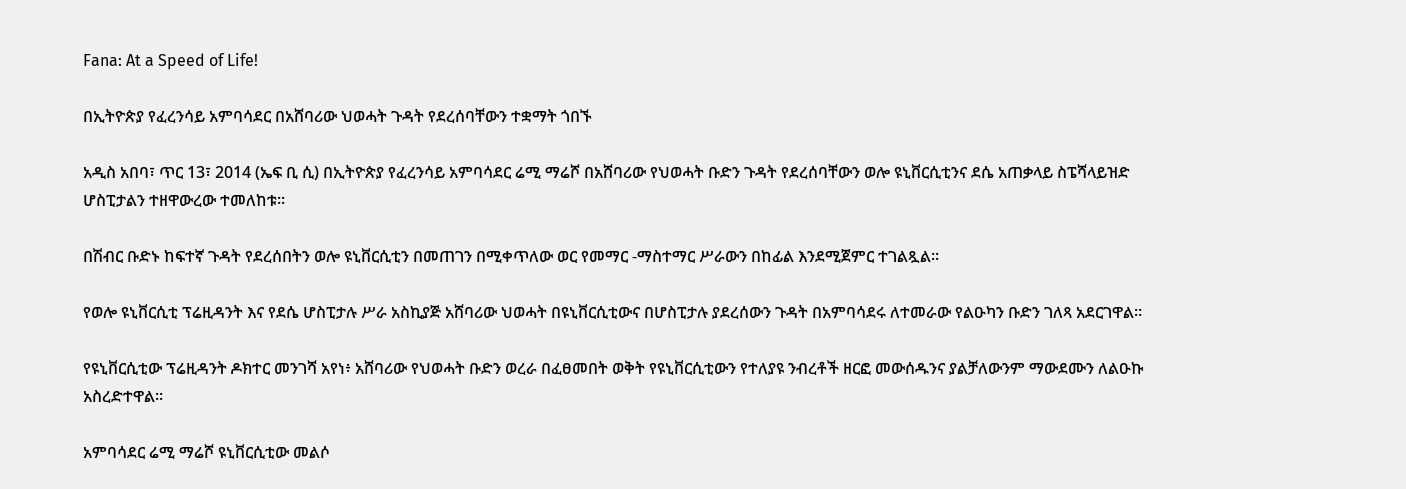Fana: At a Speed of Life!

በኢትዮጵያ የፈረንሳይ አምባሳደር በአሸባሪው ህወሓት ጉዳት የደረሰባቸውን ተቋማት ጎበኙ

አዲስ አበባ፣ ጥር 13፣ 2014 (ኤፍ ቢ ሲ) በኢትዮጵያ የፈረንሳይ አምባሳደር ሬሚ ማሬሾ በአሸባሪው የህወሓት ቡድን ጉዳት የደረሰባቸውን ወሎ ዩኒቨርሲቲንና ደሴ አጠቃላይ ስፔሻላይዝድ ሆስፒታልን ተዘዋውረው ተመለከቱ።

በሽብር ቡድኑ ከፍተኛ ጉዳት የደረሰበትን ወሎ ዩኒቨርሲቲን በመጠገን በሚቀጥለው ወር የመማር -ማስተማር ሥራውን በከፊል እንደሚጀምር ተገልጿል።

የወሎ ዩኒቨርሲቲ ፕሬዚዳንት እና የደሴ ሆስፒታሉ ሥራ አስኪያጅ አሸባሪው ህወሓት በዩኒቨርሲቲውና በሆስፒታሉ ያደረሰውን ጉዳት በአምባሳደሩ ለተመራው የልዑካን ቡድን ገለጻ አደርገዋል፡፡

የዩኒቨርሲቲው ፕሬዚዳንት ዶክተር መንገሻ አየነ፥ አሸባሪው የህወሓት ቡድን ወረራ በፈፀመበት ወቅት የዩኒቨርሲቲውን የተለያዩ ንብረቶች ዘርፎ መውሰዱንና ያልቻለውንም ማውደሙን ለልዑኩ አስረድተዋል።

አምባሳደር ሬሚ ማሬሾ ዩኒቨርሲቲው መልሶ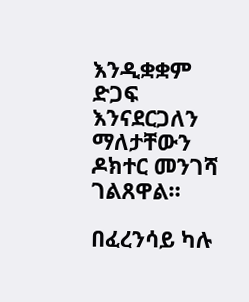እንዲቋቋም ድጋፍ እንናደርጋለን ማለታቸውን ዶክተር መንገሻ ገልጸዋል።

በፈረንሳይ ካሉ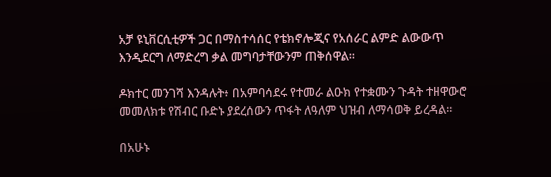አቻ ዩኒቨርሲቲዎች ጋር በማስተሳሰር የቴክኖሎጂና የአሰራር ልምድ ልውውጥ እንዲደርግ ለማድረግ ቃል መግባታቸውንም ጠቅሰዋል።

ዶክተር መንገሻ እንዳሉት፥ በአምባሳደሩ የተመራ ልዑክ የተቋሙን ጉዳት ተዘዋውሮ መመለክቱ የሽብር ቡድኑ ያደረሰውን ጥፋት ለዓለም ህዝብ ለማሳወቅ ይረዳል።

በአሁኑ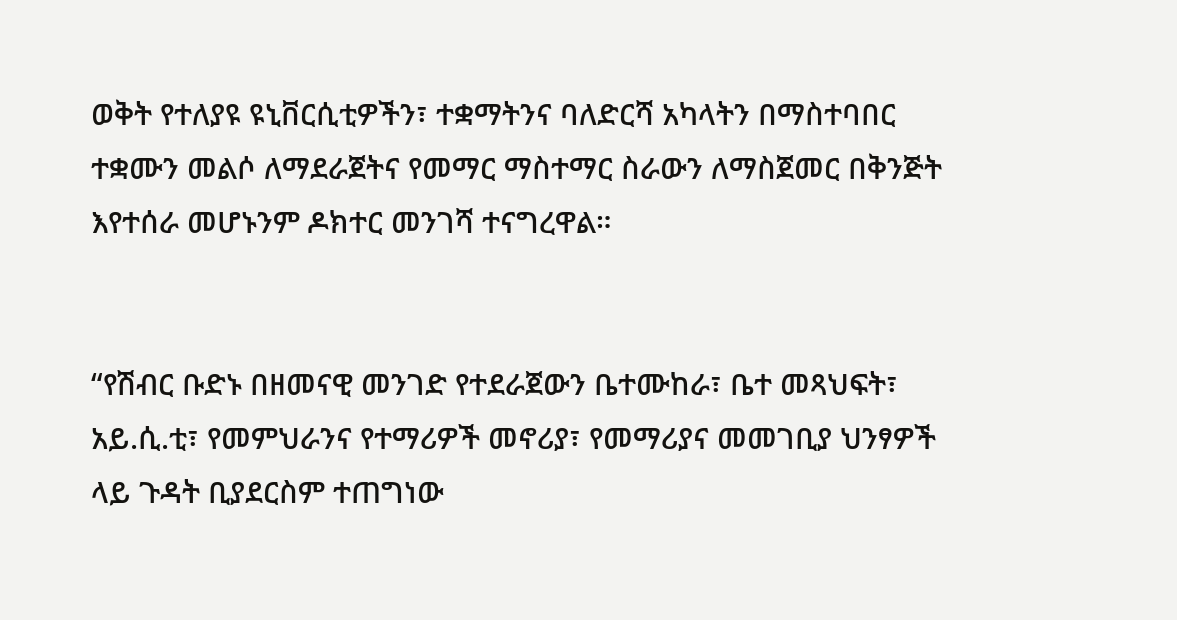ወቅት የተለያዩ ዩኒቨርሲቲዎችን፣ ተቋማትንና ባለድርሻ አካላትን በማስተባበር ተቋሙን መልሶ ለማደራጀትና የመማር ማስተማር ስራውን ለማስጀመር በቅንጅት እየተሰራ መሆኑንም ዶክተር መንገሻ ተናግረዋል።


“የሽብር ቡድኑ በዘመናዊ መንገድ የተደራጀውን ቤተሙከራ፣ ቤተ መጻህፍት፣ አይ.ሲ.ቲ፣ የመምህራንና የተማሪዎች መኖሪያ፣ የመማሪያና መመገቢያ ህንፃዎች ላይ ጉዳት ቢያደርስም ተጠግነው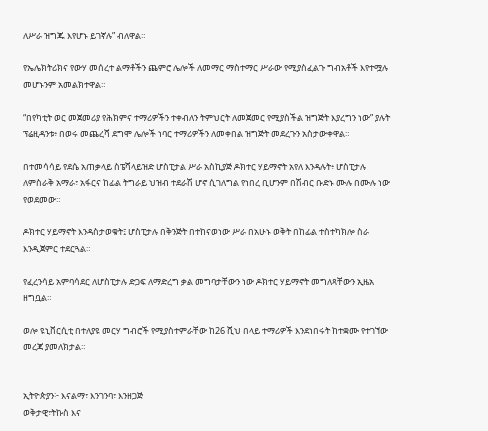ለሥራ ዝግጁ እየሆኑ ይገኛሉ” ብለዋል።

የኤሌክትሪክና የውሃ መሰረተ ልማቶችን ጨምሮ ሌሎች ለመማር ማስተማር ሥራው የሚያስፈልጉ ግብአቶች እየተሟሉ መሆኑንም አመልክተዋል።

“በየካቲት ወር መጀመሪያ የሕክምና ተማሪዎችን ተቀብለን ትምህርት ለመጀመር የሚያስችል ዝግጅት እያረግን ነው” ያሉት ፕሬዚዳንቱ፥ በወሩ መጨረሻ ደግሞ ሌሎች ነባር ተማሪዎችን ለመቀበል ዝግጅት መደረጉን አስታውቀዋል።

በተመሳሳይ የደሴ አጠቃላይ ስፔሻላይዝድ ሆስፒታል ሥራ አስኪያጅ ዶክተር ሃይማኖት አየለ እንዳሉት፥ ሆስፒታሉ ለምስራቅ አማራ፣ አፋርና ከፊል ትግራይ ህዝብ ተደራሽ ሆኖ ሲገለግል የነበረ ቢሆንም በሽብር ቡድኑ ሙሉ በሙሉ ነው የወደመው።

ዶክተር ሃይማኖት እንዳስታወቁት፤ ሆስፒታሉ በቅንጅት በተከናወነው ሥራ በአሁኑ ወቅት በከፊል ተስተካክሎ ስራ እንዲጀምር ተደርጓል።

የፈረንሳይ አምባሳደር ለሆስፒታሉ ድጋፍ ለማድረግ ቃል መግባታቸውን ነው ዶክተር ሃይማኖት መግለጻቸውን ኢዜአ ዘግቧል።

ወሎ ዩኒቨርሲቲ በተለያዩ መርሃ ግብሮች የሚያስተምራቸው ከ26 ሺህ በላይ ተማሪዎች እንደነበሩት ከተቋሙ የተገኘው መረጃ ያመለክታል።


ኢትዮጵያን፦ እናልማ፣ እንገንባ፣ እንዘጋጅ
ወቅታዊ፣ትኩስ እና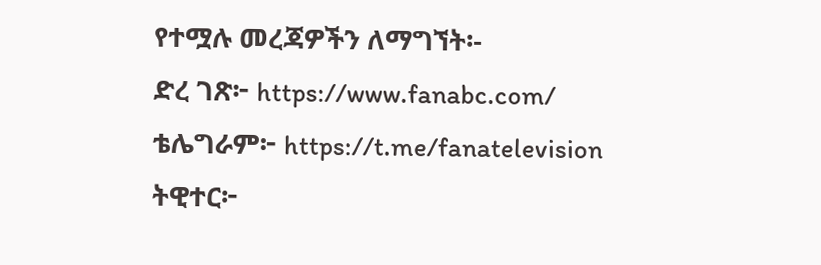የተሟሉ መረጃዎችን ለማግኘት፡-
ድረ ገጽ፦ https://www.fanabc.com/
ቴሌግራም፦ https://t.me/fanatelevision
ትዊተር፦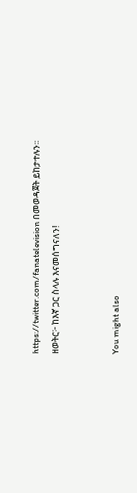https://twitter.com/fanatelevision በመወዳጀት ይከታተሉን፡፡
ዘወትር፦ ከእኛ ጋር ስላሉ እናመሰግናለን!


You might also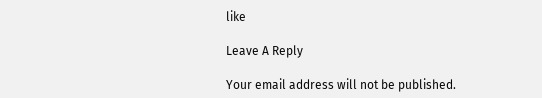like

Leave A Reply

Your email address will not be published.